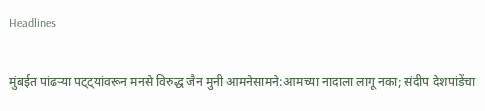Headlines

मुंबईत पांढऱ्या पट्ट्यांवरून मनसे विरुद्ध जैन मुनी आमनेसामने:आमच्या नादाला लागू नका; संदीप देशपांडेंचा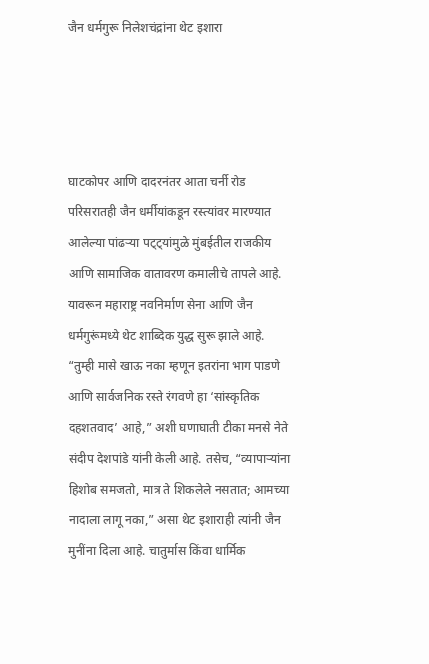जैन धर्मगुरू निलेशचंद्रांना थेट इशारा




घाटकोपर आणि दादरनंतर आता चर्नी रोड परिसरातही जैन धर्मीयांकडून रस्त्यांवर मारण्यात आलेल्या पांढऱ्या पट्ट्यांमुळे मुंबईतील राजकीय आणि सामाजिक वातावरण कमालीचे तापले आहे. यावरून महाराष्ट्र नवनिर्माण सेना आणि जैन धर्मगुरूंमध्ये थेट शाब्दिक युद्ध सुरू झाले आहे. “तुम्ही मासे खाऊ नका म्हणून इतरांना भाग पाडणे आणि सार्वजनिक रस्ते रंगवणे हा ‘सांस्कृतिक दहशतवाद’ आहे,” अशी घणाघाती टीका मनसे नेते संदीप देशपांडे यांनी केली आहे. तसेच, “व्यापाऱ्यांना हिशोब समजतो, मात्र ते शिकलेले नसतात; आमच्या नादाला लागू नका,” असा थेट इशाराही त्यांनी जैन मुनींना दिला आहे. चातुर्मास किंवा धार्मिक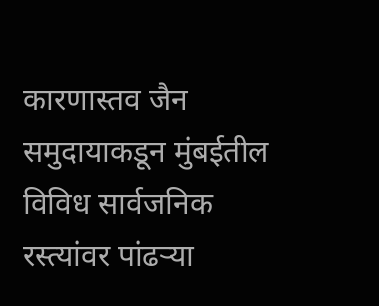कारणास्तव जैन समुदायाकडून मुंबईतील विविध सार्वजनिक रस्त्यांवर पांढऱ्या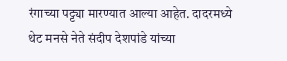रंगाच्या पट्ट्या मारण्यात आल्या आहेत. दादरमध्ये थेट मनसे नेते संदीप देशपांडे यांच्या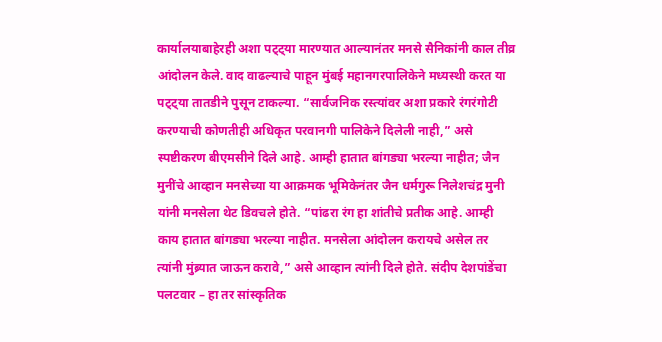कार्यालयाबाहेरही अशा पट्ट्या मारण्यात आल्यानंतर मनसे सैनिकांनी काल तीव्र आंदोलन केले. वाद वाढल्याचे पाहून मुंबई महानगरपालिकेने मध्यस्थी करत या पट्ट्या तातडीने पुसून टाकल्या. “सार्वजनिक रस्त्यांवर अशा प्रकारे रंगरंगोटी करण्याची कोणतीही अधिकृत परवानगी पालिकेने दिलेली नाही,” असे स्पष्टीकरण बीएमसीने दिले आहे. आम्ही हातात बांगड्या भरल्या नाहीत; जैन मुनींचे आव्हान मनसेच्या या आक्रमक भूमिकेनंतर जैन धर्मगुरू निलेशचंद्र मुनी यांनी मनसेला थेट डिवचले होते. “पांढरा रंग हा शांतीचे प्रतीक आहे. आम्ही काय हातात बांगड्या भरल्या नाहीत. मनसेला आंदोलन करायचे असेल तर त्यांनी मुंब्र्यात जाऊन करावे,” असे आव्हान त्यांनी दिले होते. संदीप देशपांडेंचा पलटवार – हा तर सांस्कृतिक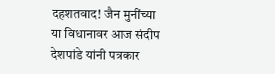दहशतवाद! जैन मुनींच्या या विधानावर आज संदीप देशपांडे यांनी पत्रकार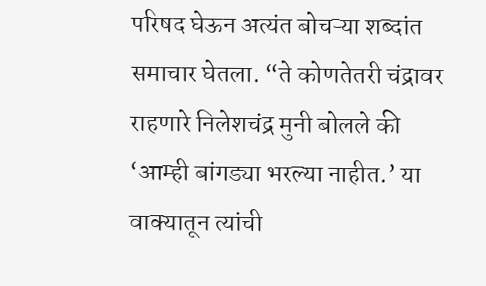परिषद घेऊन अत्यंत बोचऱ्या शब्दांत समाचार घेतला. “ते कोणतेतरी चंद्रावर राहणारे निलेशचंद्र मुनी बोलले की ‘आम्ही बांगड्या भरल्या नाहीत.’ या वाक्यातून त्यांची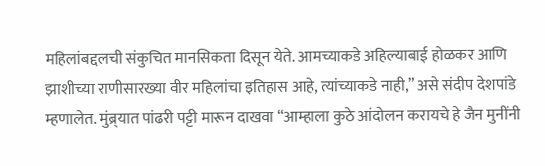महिलांबद्दलची संकुचित मानसिकता दिसून येते. आमच्याकडे अहिल्याबाई होळकर आणि झाशीच्या राणीसारख्या वीर महिलांचा इतिहास आहे, त्यांच्याकडे नाही,” असे संदीप देशपांडे म्हणालेत. मुंब्र्यात पांढरी पट्टी मारून दाखवा “आम्हाला कुठे आंदोलन करायचे हे जैन मुनींनी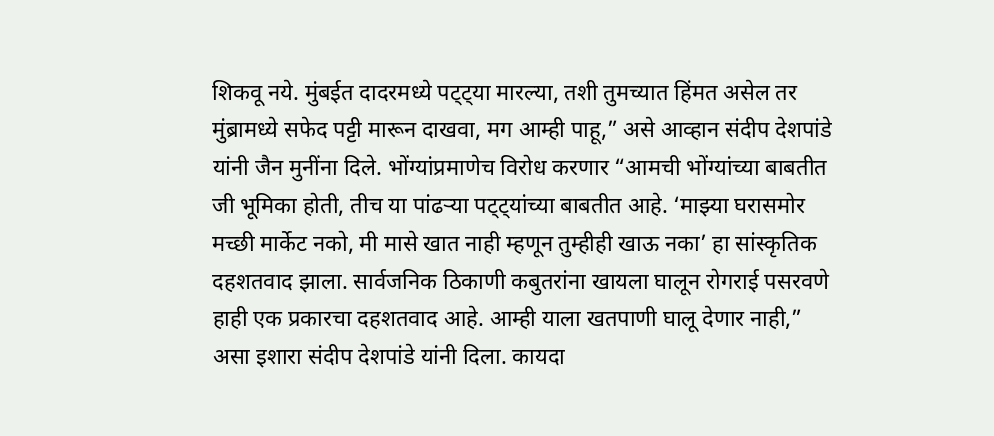शिकवू नये. मुंबईत दादरमध्ये पट्ट्या मारल्या, तशी तुमच्यात हिंमत असेल तर मुंब्रामध्ये सफेद पट्टी मारून दाखवा, मग आम्ही पाहू,” असे आव्हान संदीप देशपांडे यांनी जैन मुनींना दिले. भोंग्यांप्रमाणेच विरोध करणार “आमची भोंग्यांच्या बाबतीत जी भूमिका होती, तीच या पांढऱ्या पट्ट्यांच्या बाबतीत आहे. ‘माझ्या घरासमोर मच्छी मार्केट नको, मी मासे खात नाही म्हणून तुम्हीही खाऊ नका’ हा सांस्कृतिक दहशतवाद झाला. सार्वजनिक ठिकाणी कबुतरांना खायला घालून रोगराई पसरवणे हाही एक प्रकारचा दहशतवाद आहे. आम्ही याला खतपाणी घालू देणार नाही,” असा इशारा संदीप देशपांडे यांनी दिला. कायदा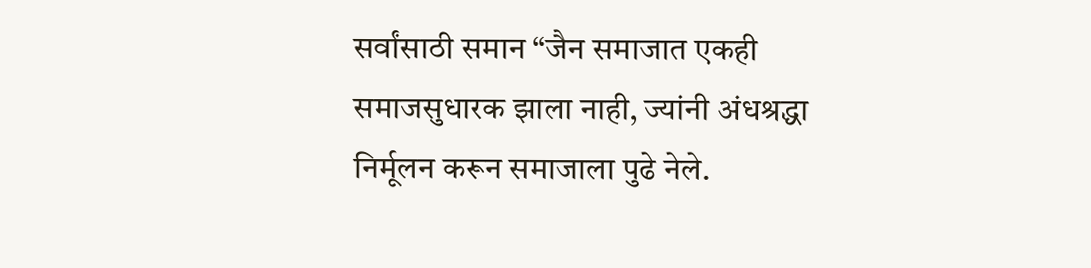सर्वांसाठी समान “जैन समाजात एकही समाजसुधारक झाला नाही, ज्यांनी अंधश्रद्धा निर्मूलन करून समाजाला पुढे नेले.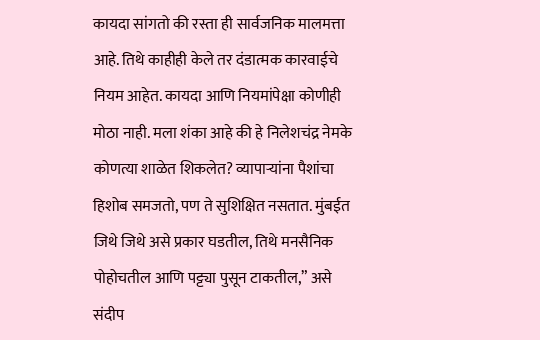कायदा सांगतो की रस्ता ही सार्वजनिक मालमत्ता आहे. तिथे काहीही केले तर दंडात्मक कारवाईचे नियम आहेत. कायदा आणि नियमांपेक्षा कोणीही मोठा नाही. मला शंका आहे की हे निलेशचंद्र नेमके कोणत्या शाळेत शिकलेत? व्यापाऱ्यांना पैशांचा हिशोब समजतो, पण ते सुशिक्षित नसतात. मुंबईत जिथे जिथे असे प्रकार घडतील, तिथे मनसैनिक पोहोचतील आणि पट्ट्या पुसून टाकतील,” असे संदीप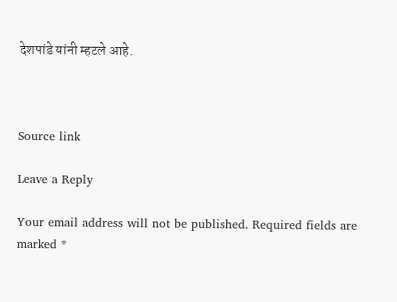देशपांडे यांनी म्हटले आहे.



Source link

Leave a Reply

Your email address will not be published. Required fields are marked *